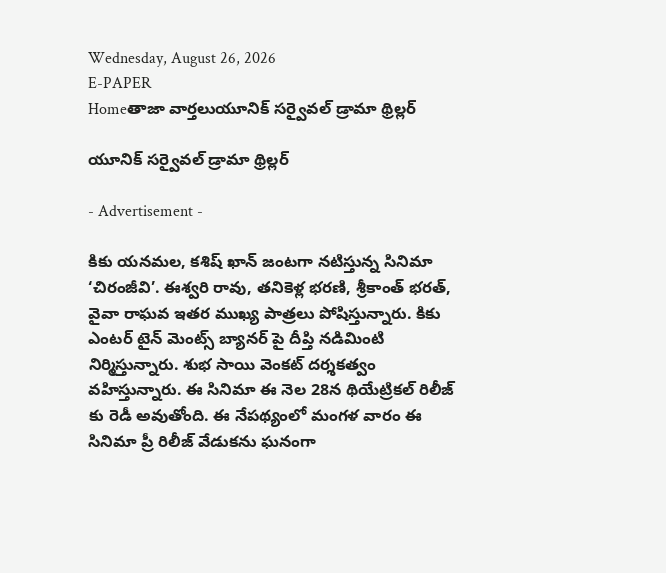Wednesday, August 26, 2026
E-PAPER
Homeతాజా వార్తలుయూనిక్ సర్వైవల్ డ్రామా థ్రిల్లర్

యూనిక్ సర్వైవల్ డ్రామా థ్రిల్లర్

- Advertisement -

కికు యనమల, కశిష్ ఖాన్ జంటగా నటిస్తున్న సినిమా ‘చిరంజీవి’. ఈశ్వరి రావు, తనికెళ్ల భరణి, శ్రీకాంత్ భరత్, వైవా రాఘవ ఇతర ముఖ్య పాత్రలు పోషిస్తున్నారు. కికు ఎంటర్ టైన్ మెంట్స్ బ్యానర్ పై దీప్తి నడిమింటి నిర్మిస్తున్నారు. శుభ సాయి వెంకట్ దర్శకత్వం వహిస్తున్నారు. ఈ సినిమా ఈ నెల 28న థియేట్రికల్ రిలీజ్ కు రెడీ అవుతోంది. ఈ నేపథ్యంలో మంగళ వారం ఈ సినిమా ప్రీ రిలీజ్ వేడుకను ఘనంగా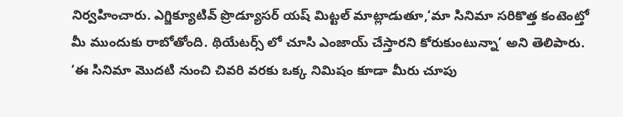నిర్వహించారు. ఎగ్జిక్యూటివ్ ప్రొడ్యూసర్ యష్ మిట్టల్ మాట్లాడుతూ,‘మా సినిమా సరికొత్త కంటెంట్తో మీ ముందుకు రాబోతోంది. థియేటర్స్ లో చూసి ఎంజాయ్ చేస్తారని కోరుకుంటున్నా’ అని తెలిపారు. ‘ఈ సినిమా మొదటి నుంచి చివరి వరకు ఒక్క నిమిషం కూడా మీరు చూపు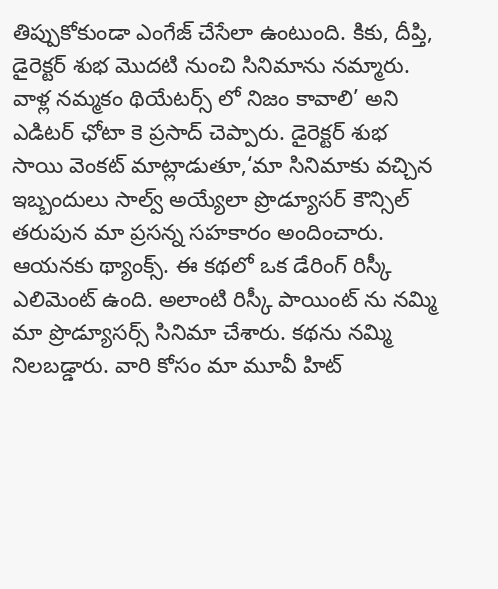తిప్పుకోకుండా ఎంగేజ్ చేసేలా ఉంటుంది. కికు, దీప్తి, డైరెక్టర్ శుభ మొదటి నుంచి సినిమాను నమ్మారు. వాళ్ల నమ్మకం థియేటర్స్ లో నిజం కావాలి’ అని ఎడిటర్ ఛోటా కె ప్రసాద్ చెప్పారు. డైరెక్టర్ శుభ సాయి వెంకట్ మాట్లాడుతూ,‘మా సినిమాకు వచ్చిన ఇబ్బందులు సాల్వ్ అయ్యేలా ప్రొడ్యూసర్ కౌన్సిల్ తరుపున మా ప్రసన్న సహకారం అందించారు. ఆయనకు థ్యాంక్స్. ఈ కథలో ఒక డేరింగ్ రిస్కీ ఎలిమెంట్ ఉంది. అలాంటి రిస్కీ పాయింట్ ను నమ్మి మా ప్రొడ్యూసర్స్ సినిమా చేశారు. కథను నమ్మి నిలబడ్డారు. వారి కోసం మా మూవీ హిట్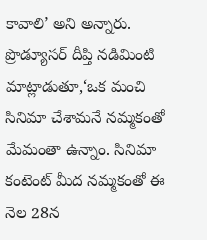కావాలి’ అని అన్నారు. ప్రొడ్యూసర్ దీప్తి నడిమింటి మాట్లాడుతూ,‘ఒక మంచి సినిమా చేశామనే నమ్మకంతో మేమంతా ఉన్నాం. సినిమా కంటెంట్ మీద నమ్మకంతో ఈ నెల 28న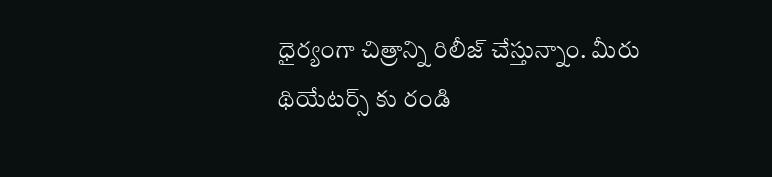ధైర్యంగా చిత్రాన్ని రిలీజ్ చేస్తున్నాం. మీరు థియేటర్స్ కు రండి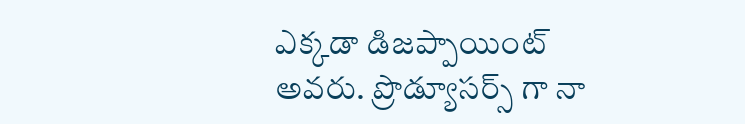ఎక్కడా డిజప్పాయింట్ అవరు. ప్రొడ్యూసర్స్ గా నా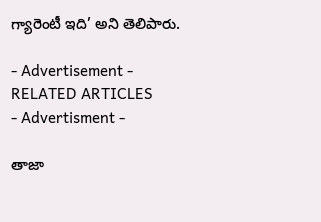గ్యారెంటీ ఇది’ అని తెలిపారు.

- Advertisement -
RELATED ARTICLES
- Advertisment -

తాజా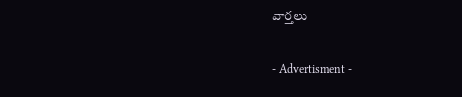వార్తలు

- Advertisment -